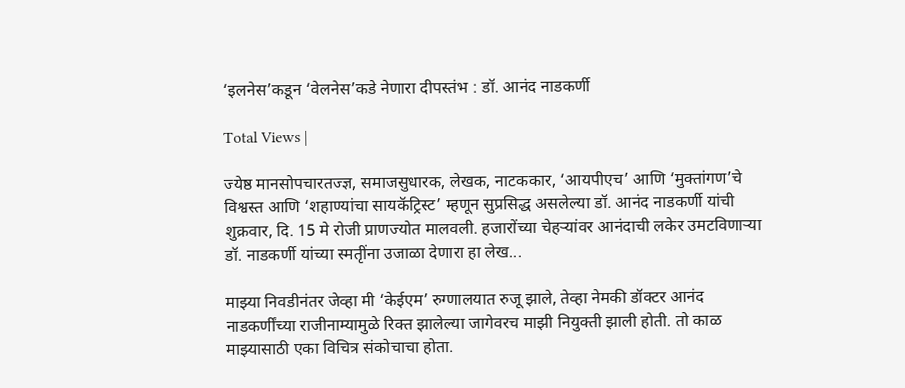‘इलनेस’कडून ‘वेलनेस’कडे नेणारा दीपस्तंभ : डॉ. आनंद नाडकर्णी

Total Views |

ज्येष्ठ मानसोपचारतज्ज्ञ, समाजसुधारक, लेखक, नाटककार, ‘आयपीएच’ आणि ‘मुक्तांगण’चे विश्वस्त आणि ‘शहाण्यांचा सायकॅट्रिस्ट’ म्हणून सुप्रसिद्ध असलेल्या डॉ. आनंद नाडकर्णी यांची शुक्रवार, दि. 15 मे रोजी प्राणज्योत मालवली. हजारोंच्या चेहर्‍यांवर आनंदाची लकेर उमटविणार्‍या डॉ. नाडकर्णी यांच्या स्मतृींना उजाळा देणारा हा लेख...

माझ्या निवडीनंतर जेव्हा मी ‘केईएम’ रुग्णालयात रुजू झाले, तेव्हा नेमकी डॉक्टर आनंद नाडकर्णींच्या राजीनाम्यामुळे रिक्त झालेल्या जागेवरच माझी नियुक्ती झाली होती. तो काळ माझ्यासाठी एका विचित्र संकोचाचा होता.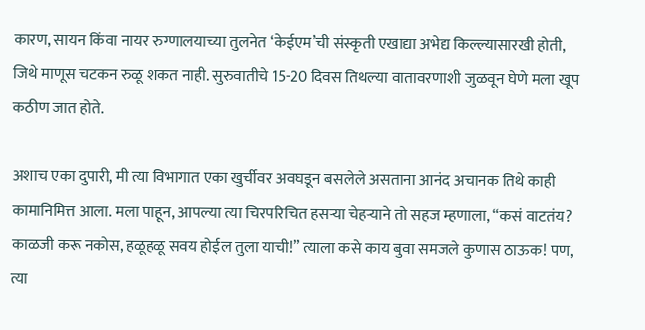कारण, सायन किंवा नायर रुग्णालयाच्या तुलनेत ‘केईएम’ची संस्कृती एखाद्या अभेद्य किल्ल्यासारखी होती, जिथे माणूस चटकन रुळू शकत नाही. सुरुवातीचे 15-20 दिवस तिथल्या वातावरणाशी जुळवून घेणे मला खूप कठीण जात होते.

अशाच एका दुपारी, मी त्या विभागात एका खुर्चीवर अवघडून बसलेले असताना आनंद अचानक तिथे काही कामानिमित्त आला. मला पाहून, आपल्या त्या चिरपरिचित हसर्‍या चेहर्‍याने तो सहज म्हणाला, “कसं वाटतंय? काळजी करू नकोस, हळूहळू सवय होईल तुला याची!” त्याला कसे काय बुवा समजले कुणास ठाऊक! पण, त्या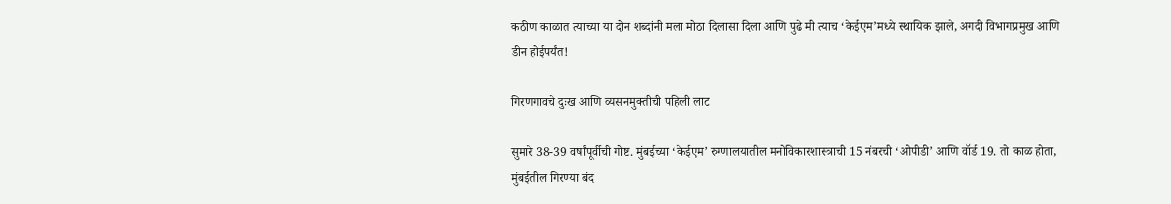कठीण काळात त्याच्या या दोन शब्दांनी मला मोठा दिलासा दिला आणि पुढे मी त्याच ‘केईएम’मध्ये स्थायिक झाले, अगदी विभागप्रमुख आणि डीन होईपर्यंत!

गिरणगावचे दुःख आणि व्यसनमुक्तीची पहिली लाट

सुमारे 38-39 वर्षांपूर्वीची गोष्ट. मुंबईच्या ‘केईएम’ रुग्णालयातील मनोविकारशास्त्राची 15 नंबरची ‘ओपीडी’ आणि वॉर्ड 19. तो काळ होता, मुंबईतील गिरण्या बंद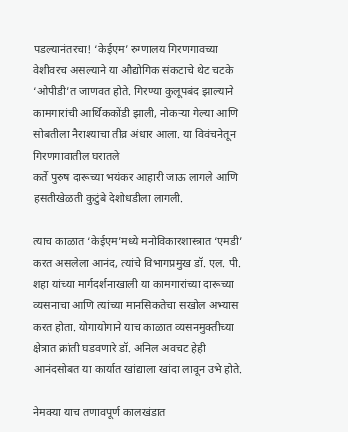पडल्यानंतरचा! ‘केईएम’ रुग्णालय गिरणगावच्या वेशीवरच असल्याने या औद्योगिक संकटाचे थेट चटके ‘ओपीडी’त जाणवत होते. गिरण्या कुलूपबंद झाल्याने कामगारांची आर्थिककोंडी झाली, नोकर्‍या गेल्या आणि सोबतीला नैराश्याचा तीव्र अंधार आला. या विवंचनेतून गिरणगावातील घरातले
कर्ते पुरुष दारूच्या भयंकर आहारी जाऊ लागले आणि हसतीखेळती कुटुंबे देशोधडीला लागली.

त्याच काळात ‘केईएम’मध्ये मनोविकारशास्त्रात ‘एमडी’ करत असलेला आनंद, त्यांचे विभागप्रमुख डॉ. एल. पी. शहा यांच्या मार्गदर्शनाखाली या कामगारांच्या दारूच्या व्यसनाचा आणि त्यांच्या मानसिकतेचा सखोल अभ्यास करत होता. योगायोगाने याच काळात व्यसनमुक्तीच्या क्षेत्रात क्रांती घडवणारे डॉ. अनिल अवचट हेही आनंदसोबत या कार्यात खांद्याला खांदा लावून उभे होते.

नेमक्या याच तणावपूर्ण कालखंडात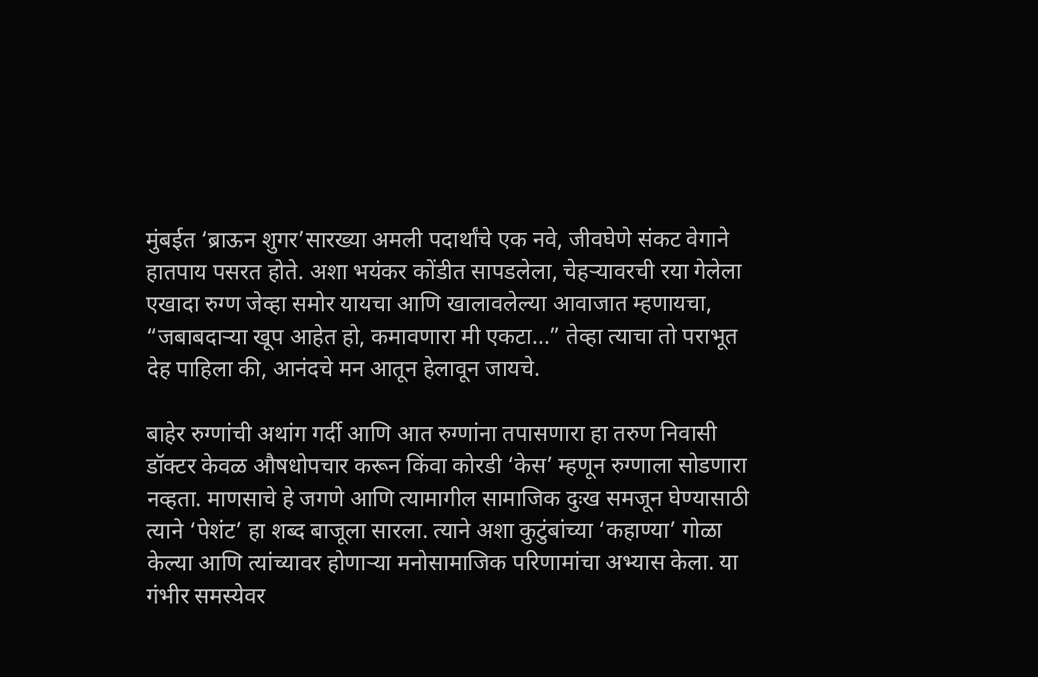मुंबईत ‘ब्राऊन शुगर’सारख्या अमली पदार्थांचे एक नवे, जीवघेणे संकट वेगाने हातपाय पसरत होते. अशा भयंकर कोंडीत सापडलेला, चेहर्‍यावरची रया गेलेला एखादा रुग्ण जेव्हा समोर यायचा आणि खालावलेल्या आवाजात म्हणायचा, “जबाबदार्‍या खूप आहेत हो, कमावणारा मी एकटा...” तेव्हा त्याचा तो पराभूत देह पाहिला की, आनंदचे मन आतून हेलावून जायचे.

बाहेर रुग्णांची अथांग गर्दी आणि आत रुग्णांना तपासणारा हा तरुण निवासी डॉक्टर केवळ औषधोपचार करून किंवा कोरडी ‘केस’ म्हणून रुग्णाला सोडणारा नव्हता. माणसाचे हे जगणे आणि त्यामागील सामाजिक दुःख समजून घेण्यासाठी त्याने ‘पेशंट’ हा शब्द बाजूला सारला. त्याने अशा कुटुंबांच्या ‘कहाण्या’ गोळा केल्या आणि त्यांच्यावर होणार्‍या मनोसामाजिक परिणामांचा अभ्यास केला. या गंभीर समस्येवर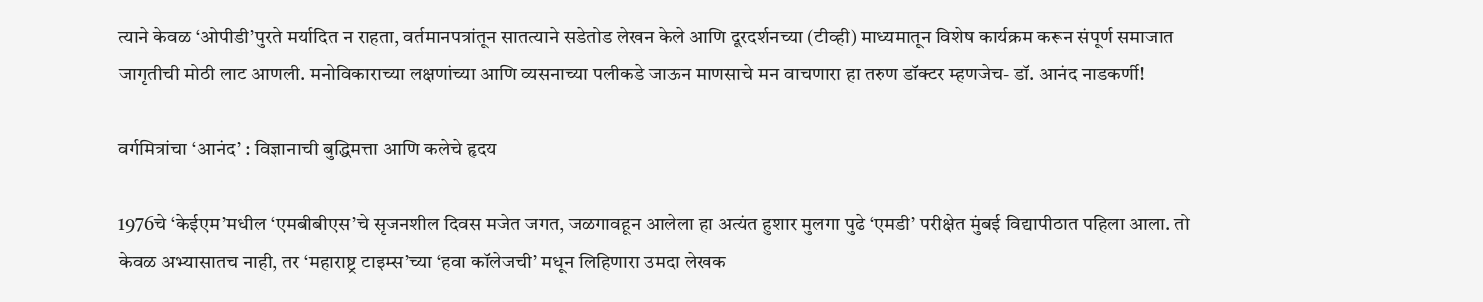त्याने केवळ ‘ओपीडी’पुरते मर्यादित न राहता, वर्तमानपत्रांतून सातत्याने सडेतोड लेखन केले आणि दूरदर्शनच्या (टीव्ही) माध्यमातून विशेष कार्यक्रम करून संपूर्ण समाजात जागृतीची मोठी लाट आणली. मनोविकाराच्या लक्षणांच्या आणि व्यसनाच्या पलीकडे जाऊन माणसाचे मन वाचणारा हा तरुण डॉक्टर म्हणजेच- डॉ. आनंद नाडकर्णी!

वर्गमित्रांचा ‘आनंद’ : विज्ञानाची बुद्धिमत्ता आणि कलेचे हृदय

1976चे ‘केईएम’मधील ‘एमबीबीएस’चे सृजनशील दिवस मजेत जगत, जळगावहून आलेला हा अत्यंत हुशार मुलगा पुढे ‘एमडी’ परीक्षेत मुंबई विद्यापीठात पहिला आला. तो केवळ अभ्यासातच नाही, तर ‘महाराष्ट्र टाइम्स’च्या ‘हवा कॉलेजची’ मधून लिहिणारा उमदा लेखक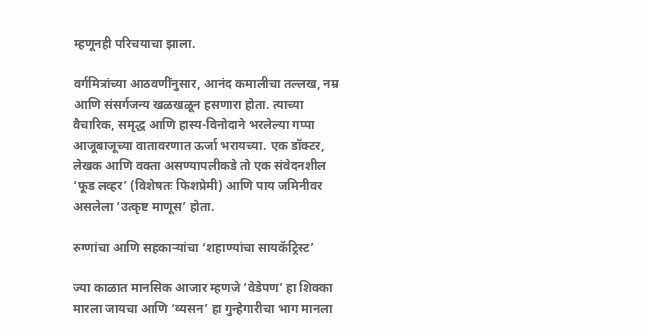म्हणूनही परिचयाचा झाला.

वर्गमित्रांच्या आठवणींनुसार, आनंद कमालीचा तल्लख, नम्र आणि संसर्गजन्य खळखळून हसणारा होता. त्याच्या वैचारिक, समृद्ध आणि हास्य-विनोदाने भरलेल्या गप्पा आजूबाजूच्या वातावरणात ऊर्जा भरायच्या. एक डॉक्टर, लेखक आणि वक्ता असण्यापलीकडे तो एक संवेदनशील ‘फूड लव्हर’ (विशेषतः फिशप्रेमी) आणि पाय जमिनीवर असलेला ‘उत्कृष्ट माणूस’ होता.

रुग्णांचा आणि सहकार्‍यांचा ‘शहाण्यांचा सायकॅट्रिस्ट’

ज्या काळात मानसिक आजार म्हणजे ‘वेडेपण’ हा शिक्का मारला जायचा आणि ‘व्यसन’ हा गुन्हेगारीचा भाग मानला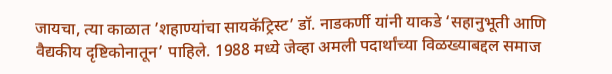जायचा, त्या काळात ’शहाण्यांचा सायकॅट्रिस्ट’ डॉ. नाडकर्णी यांनी याकडे ‘सहानुभूती आणि वैद्यकीय दृष्टिकोनातून’ पाहिले. 1988 मध्ये जेव्हा अमली पदार्थांच्या विळख्याबद्दल समाज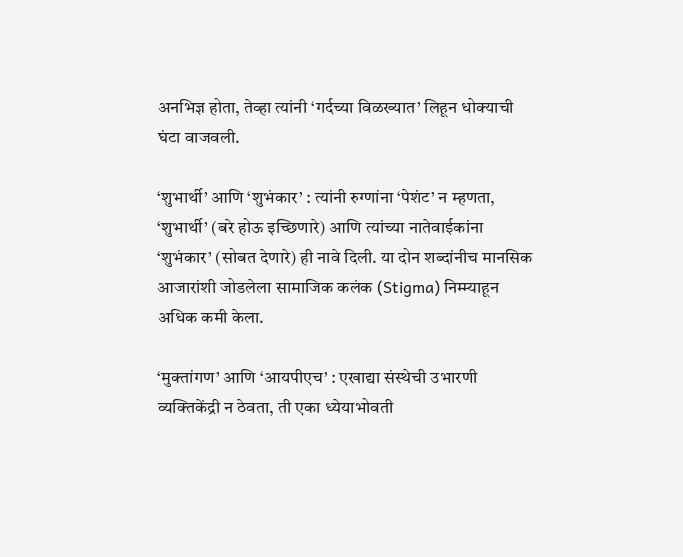अनभिज्ञ होता, तेव्हा त्यांनी ‘गर्दच्या विळख्यात’ लिहून धोक्याची घंटा वाजवली.

‘शुभार्थी’ आणि ‘शुभंकार’ : त्यांनी रुग्णांना ‘पेशंट’ न म्हणता, ‘शुभार्थी’ (बरे होऊ इच्छिणारे) आणि त्यांच्या नातेवाईकांना ‘शुभंकार’ (सोबत देणारे) ही नावे दिली. या दोन शब्दांनीच मानसिक आजारांशी जोडलेला सामाजिक कलंक (Stigma) निम्म्याहून अधिक कमी केला.

‘मुक्तांगण’ आणि ‘आयपीएच’ : एखाद्या संस्थेची उभारणी व्यक्तिकेंद्री न ठेवता, ती एका ध्येयाभोवती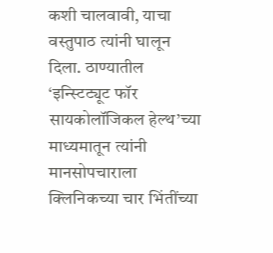कशी चालवावी, याचा वस्तुपाठ त्यांनी घालून दिला. ठाण्यातील ‘इन्स्टिट्यूट फॉर सायकोलॉजिकल हेल्थ’च्या माध्यमातून त्यांनी मानसोपचाराला क्लिनिकच्या चार भिंतींच्या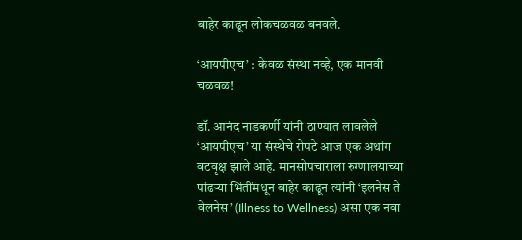बाहेर काढून लोकचळवळ बनवले.

‘आयपीएच’ : केवळ संस्था नव्हे, एक मानवी चळवळ!

डॉ. आनंद नाडकर्णी यांनी ठाण्यात लावलेले ‘आयपीएच’ या संस्थेचे रोपटे आज एक अथांग वटवृक्ष झाले आहे. मानसोपचाराला रुग्णालयाच्या पांढर्‍या भिंतींमधून बाहेर काढून त्यांनी ‘इलनेस ते वेलनेस’ (Illness to Wellness) असा एक नवा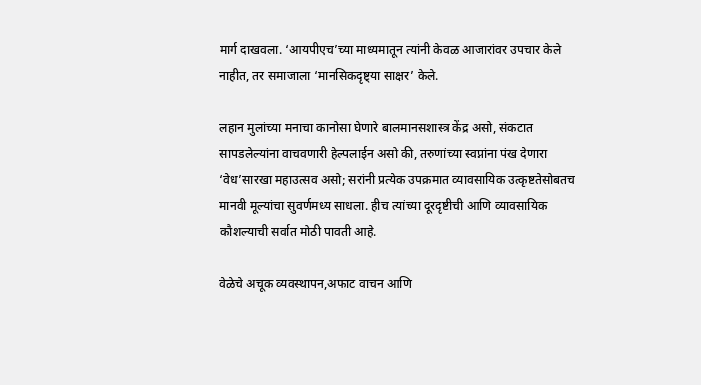मार्ग दाखवला. ‘आयपीएच’च्या माध्यमातून त्यांनी केवळ आजारांवर उपचार केले नाहीत, तर समाजाला ‘मानसिकदृष्ट्या साक्षर’ केले.

लहान मुलांच्या मनाचा कानोसा घेणारे बालमानसशास्त्र केंद्र असो, संकटात सापडलेल्यांना वाचवणारी हेल्पलाईन असो की, तरुणांच्या स्वप्नांना पंख देणारा ‘वेध’सारखा महाउत्सव असो; सरांनी प्रत्येक उपक्रमात व्यावसायिक उत्कृष्टतेसोबतच मानवी मूल्यांचा सुवर्णमध्य साधला. हीच त्यांच्या दूरदृष्टीची आणि व्यावसायिक कौशल्याची सर्वात मोठी पावती आहे.

वेळेचे अचूक व्यवस्थापन,अफाट वाचन आणि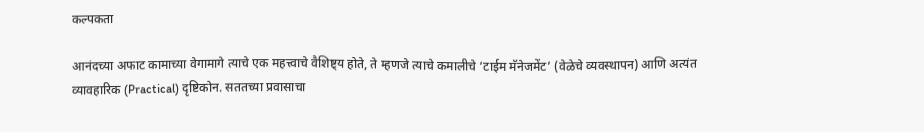कल्पकता

आनंदच्या अफाट कामाच्या वेगामागे त्याचे एक महत्त्वाचे वैशिष्ट्य होते, ते म्हणजे त्याचे कमालीचे ‘टाईम मॅनेजमेंट’ (वेळेचे व्यवस्थापन) आणि अत्यंत व्यावहारिक (Practical) दृष्टिकोन. सततच्या प्रवासाचा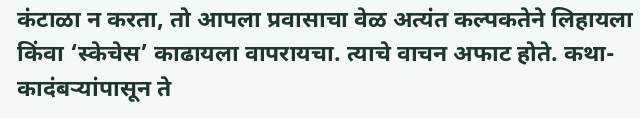कंटाळा न करता, तो आपला प्रवासाचा वेळ अत्यंत कल्पकतेने लिहायला किंवा ‘स्केचेस’ काढायला वापरायचा. त्याचे वाचन अफाट होते. कथा-कादंबर्‍यांपासून ते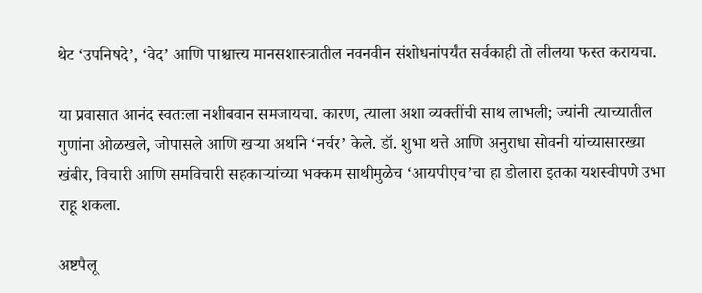थेट ‘उपनिषदे’, ‘वेद’ आणि पाश्चात्त्य मानसशास्त्रातील नवनवीन संशोधनांपर्यंत सर्वकाही तो लीलया फस्त करायचा.

या प्रवासात आनंद स्वतःला नशीबवान समजायचा. कारण, त्याला अशा व्यक्तींची साथ लाभली; ज्यांनी त्याच्यातील गुणांना ओळखले, जोपासले आणि खर्‍या अर्थाने ‘नर्चर’ केले. डॉ. शुभा थत्ते आणि अनुराधा सोवनी यांच्यासारख्या खंबीर, विचारी आणि समविचारी सहकार्‍यांच्या भक्कम साथीमुळेच ‘आयपीएच’चा हा डोलारा इतका यशस्वीपणे उभा राहू शकला.

अष्टपैलू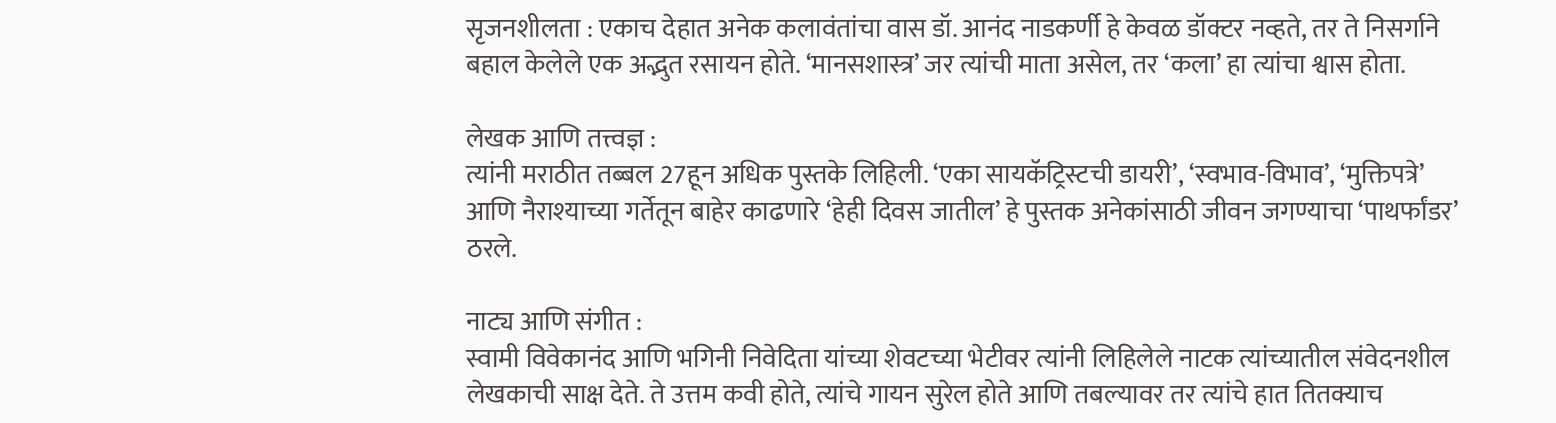सृजनशीलता : एकाच देहात अनेक कलावंतांचा वास डॉ. आनंद नाडकर्णी हे केवळ डॉक्टर नव्हते, तर ते निसर्गाने बहाल केलेले एक अद्भुत रसायन होते. ‘मानसशास्त्र’ जर त्यांची माता असेल, तर ‘कला’ हा त्यांचा श्वास होता.

लेखक आणि तत्त्वज्ञ :
त्यांनी मराठीत तब्बल 27हून अधिक पुस्तके लिहिली. ‘एका सायकॅट्रिस्टची डायरी’, ‘स्वभाव-विभाव’, ‘मुक्तिपत्रे’ आणि नैराश्याच्या गर्तेतून बाहेर काढणारे ‘हेही दिवस जातील’ हे पुस्तक अनेकांसाठी जीवन जगण्याचा ‘पाथर्फांडर’ ठरले.

नाट्य आणि संगीत :
स्वामी विवेकानंद आणि भगिनी निवेदिता यांच्या शेवटच्या भेटीवर त्यांनी लिहिलेले नाटक त्यांच्यातील संवेदनशील लेखकाची साक्ष देते. ते उत्तम कवी होते, त्यांचे गायन सुरेल होते आणि तबल्यावर तर त्यांचे हात तितक्याच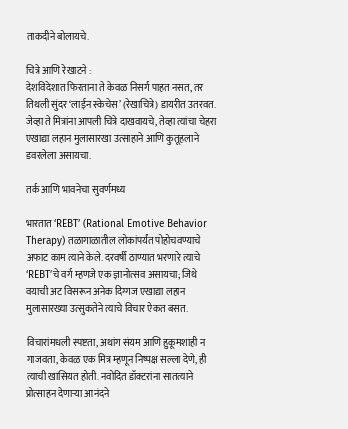ताकदीने बोलायचे.

चित्रे आणि रेखाटने :
देशविदेशात फिरताना ते केवळ निसर्ग पाहत नसत, तर तिथली सुंदर ‘लाईन स्केचेस’ (रेखाचित्रे) डायरीत उतरवत. जेव्हा ते मित्रांना आपली चित्रे दाखवायचे, तेव्हा त्यांचा चेहरा एखाद्या लहान मुलासारखा उत्साहाने आणि कुतूहलाने डवरलेला असायचा.

तर्क आणि भावनेचा सुवर्णमध्य

भारतात ‘REBT’ (Rational Emotive Behavior Therapy) तळागाळातील लोकांपर्यंत पोहोचवण्याचे अफाट काम त्याने केले. दरवर्षी ठाण्यात भरणारे त्याचे ‘REBT’चे वर्ग म्हणजे एक ज्ञानोत्सव असायचा; जिथे वयाची अट विसरून अनेक दिग्गज एखाद्या लहान मुलासारख्या उत्सुकतेने त्याचे विचार ऐकत बसत.

विचारांमधली स्पष्टता, अथांग संयम आणि हुकूमशाही न गाजवता, केवळ एक मित्र म्हणून निष्पक्ष सल्ला देणे, ही त्याची खासियत होती. नवोदित डॉक्टरांना सातत्याने प्रोत्साहन देणार्‍या आनंदने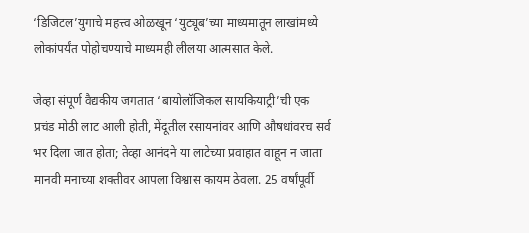‘डिजिटल’युगाचे महत्त्व ओळखून ‘युट्यूब’च्या माध्यमातून लाखांमध्ये लोकांपर्यंत पोहोचण्याचे माध्यमही लीलया आत्मसात केले.

जेव्हा संपूर्ण वैद्यकीय जगतात ‘बायोलॉजिकल सायकियाट्री’ची एक प्रचंड मोठी लाट आली होती, मेंदूतील रसायनांवर आणि औषधांवरच सर्व भर दिला जात होता; तेव्हा आनंदने या लाटेच्या प्रवाहात वाहून न जाता मानवी मनाच्या शक्तीवर आपला विश्वास कायम ठेवला. 25 वर्षांपूर्वी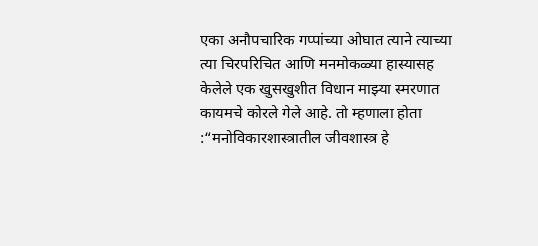एका अनौपचारिक गप्पांच्या ओघात त्याने त्याच्या त्या चिरपरिचित आणि मनमोकळ्या हास्यासह केलेले एक खुसखुशीत विधान माझ्या स्मरणात कायमचे कोरले गेले आहे. तो म्हणाला होता :“मनोविकारशास्त्रातील जीवशास्त्र हे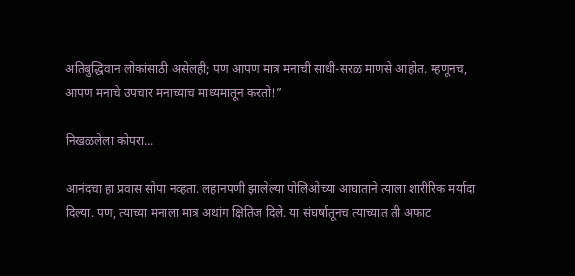अतिबुद्धिवान लोकांसाठी असेलही; पण आपण मात्र मनाची साधी-सरळ माणसे आहोत. म्हणूनच, आपण मनाचे उपचार मनाच्याच माध्यमातून करतो!”

निखळलेला कोपरा...

आनंदचा हा प्रवास सोपा नव्हता. लहानपणी झालेल्या पोलिओच्या आघाताने त्याला शारीरिक मर्यादा दिल्या. पण, त्याच्या मनाला मात्र अथांग क्षितिज दिले. या संघर्षातूनच त्याच्यात ती अफाट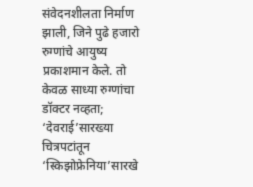संवेदनशीलता निर्माण झाली, जिने पुढे हजारो रुग्णांचे आयुष्य प्रकाशमान केले. तो केवळ साध्या रुग्णांचा डॉक्टर नव्हता; ‘देवराई’सारख्या चित्रपटांतून ‘स्किझोफ्रेनिया’सारखे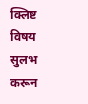क्लिष्ट विषय सुलभ करून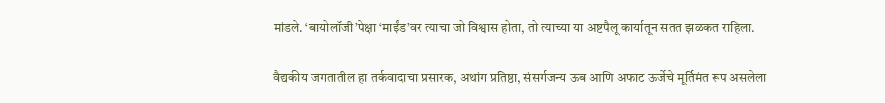मांडले. ‘बायोलॉजी’पेक्षा ‘माईंड’वर त्याचा जो विश्वास होता, तो त्याच्या या अष्टपैलू कार्यातून सतत झळकत राहिला.

वैद्यकीय जगतातील हा तर्कवादाचा प्रसारक, अथांग प्रतिष्ठा, संसर्गजन्य ऊब आणि अफाट ऊर्जेचे मूर्तिमंत रूप असलेला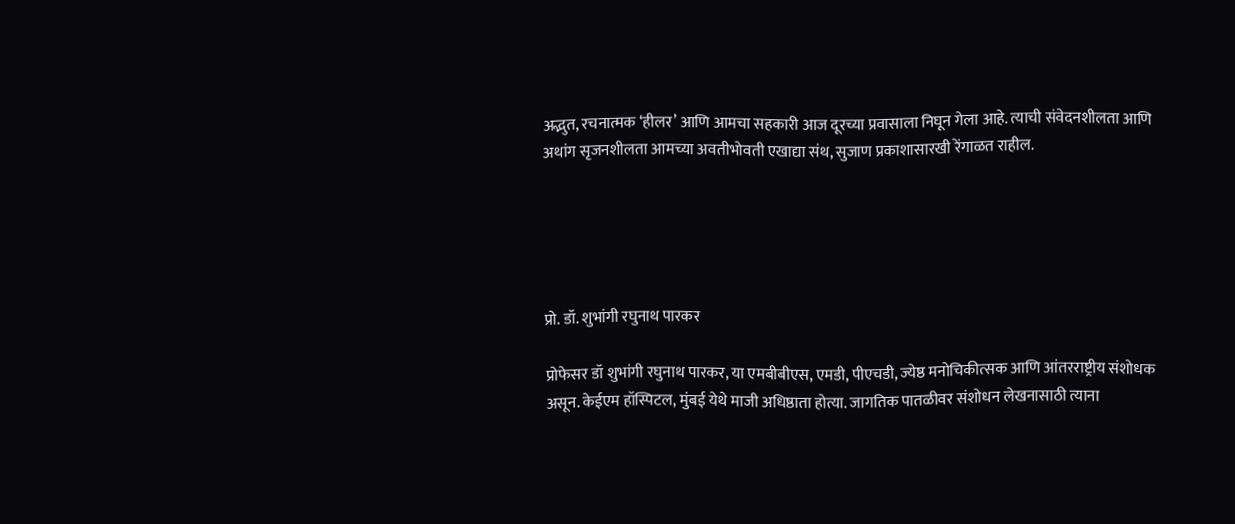अद्भुत, रचनात्मक ‘हीलर’ आणि आमचा सहकारी आज दूरच्या प्रवासाला निघून गेला आहे. त्याची संवेदनशीलता आणि अथांग सृजनशीलता आमच्या अवतीभोवती एखाद्या संथ, सुजाण प्रकाशासारखी रेंगाळत राहील.





प्रो. डॉ. शुभांगी रघुनाथ पारकर

प्रोफेसर डॉ शुभांगी रघुनाथ पारकर, या एमबीबीएस, एमडी, पीएचडी, ज्येष्ठ मनोचिकीत्सक आणि आंतरराष्ट्रीय संशोधक असून. केईएम हॉस्पिटल, मुंबई येथे माजी अधिष्ठाता होत्या. जागतिक पातळीवर संशोधन लेखनासाठी त्याना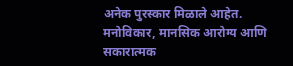अनेक पुरस्कार मिळाले आहेत. मनोविकार, मानसिक आरोग्य आणि सकारात्मक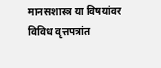मानसशास्त्र या विषयांवर विविध वृत्तपत्रांत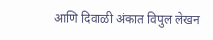आणि दिवाळी अंकात विपुल लेखन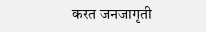करत जनजागृती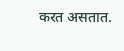करत असतात.